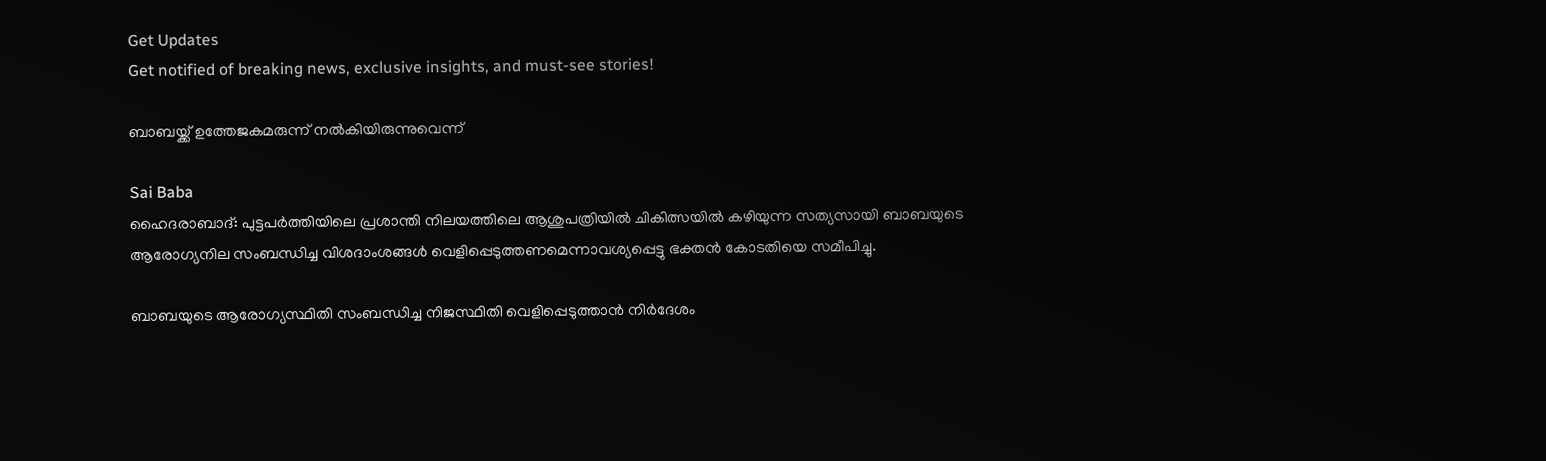Get Updates
Get notified of breaking news, exclusive insights, and must-see stories!

ബാബയ്ക്ക് ഉത്തേജകമരുന്ന് നല്‍കിയിരുന്നുവെന്ന്

Sai Baba
ഹൈദരാബാദ്: പുട്ടപര്‍ത്തിയിലെ പ്രശാന്തി നിലയത്തിലെ ആശുപത്രിയില്‍ ചികിത്സയില്‍ കഴിയുന്ന സത്യസായി ബാബയുടെ ആരോഗ്യനില സംബന്ധിച്ച വിശദാംശങ്ങള്‍ വെളിപ്പെടുത്തണമെന്നാവശ്യപ്പെട്ടു ഭക്തന്‍ കോടതിയെ സമീപിച്ചു.

ബാബയുടെ ആരോഗ്യസ്ഥിതി സംബന്ധിച്ച നിജസ്ഥിതി വെളിപ്പെടുത്താന്‍ നിര്‍ദേശം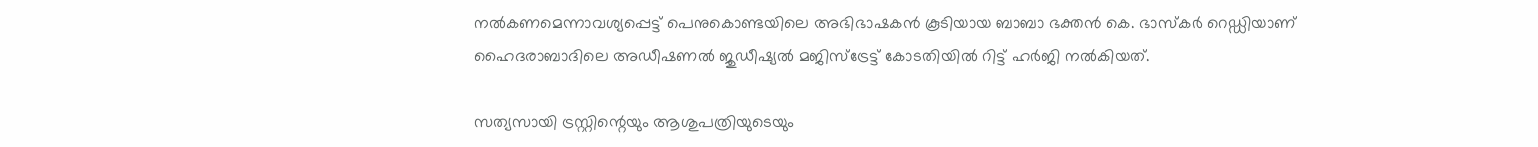നല്‍കണമെന്നാവശ്യപ്പെട്ട് പെനുകൊണ്ടയിലെ അഭിഭാഷകന്‍ കൂടിയായ ബാബാ ഭക്തന്‍ കെ. ഭാസ്‌കര്‍ റെഡ്ഡിയാണ് ഹൈദരാബാദിലെ അഡീഷണല്‍ ജുഡീഷ്യല്‍ മജിസ്‌ട്രേട്ട് കോടതിയില്‍ റിട്ട് ഹര്‍ജി നല്‍കിയത്.

സത്യസായി ട്രസ്റ്റിന്റെയും ആശുപത്രിയുടെയും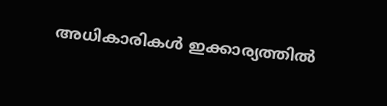അധികാരികള്‍ ഇക്കാര്യത്തില്‍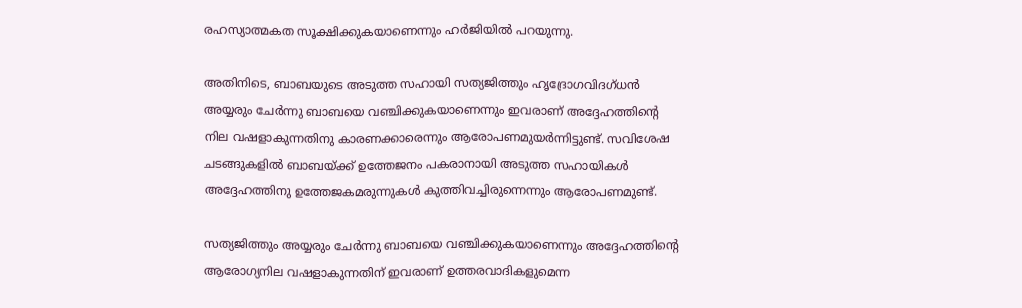രഹസ്യാത്മകത സൂക്ഷിക്കുകയാണെന്നും ഹര്‍ജിയില്‍ പറയുന്നു.

അതിനിടെ, ബാബയുടെ അടുത്ത സഹായി സത്യജിത്തും ഹൃദ്രോഗവിദഗ്ധന്‍ അയ്യരും ചേര്‍ന്നു ബാബയെ വഞ്ചിക്കുകയാണെന്നും ഇവരാണ് അദ്ദേഹത്തിന്റെ നില വഷളാകുന്നതിനു കാരണക്കാരെന്നും ആരോപണമുയര്‍ന്നിട്ടുണ്ട്. സവിശേഷ ചടങ്ങുകളില്‍ ബാബയ്ക്ക് ഉത്തേജനം പകരാനായി അടുത്ത സഹായികള്‍ അദ്ദേഹത്തിനു ഉത്തേജകമരുന്നുകള്‍ കുത്തിവച്ചിരുന്നെന്നും ആരോപണമുണ്ട്.

സത്യജിത്തും അയ്യരും ചേര്‍ന്നു ബാബയെ വഞ്ചിക്കുകയാണെന്നും അദ്ദേഹത്തിന്റെ ആരോഗ്യനില വഷളാകുന്നതിന് ഇവരാണ് ഉത്തരവാദികളുമെന്ന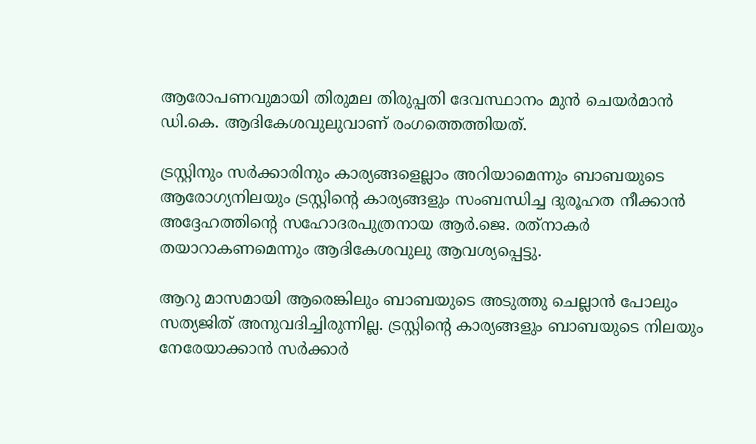ആരോപണവുമായി തിരുമല തിരുപ്പതി ദേവസ്ഥാനം മുന്‍ ചെയര്‍മാന്‍ ഡി.കെ. ആദികേശവുലുവാണ് രംഗത്തെത്തിയത്.

ട്രസ്റ്റിനും സര്‍ക്കാരിനും കാര്യങ്ങളെല്ലാം അറിയാമെന്നും ബാബയുടെ ആരോഗ്യനിലയും ട്രസ്റ്റിന്റെ കാര്യങ്ങളും സംബന്ധിച്ച ദുരൂഹത നീക്കാന്‍ അദ്ദേഹത്തിന്റെ സഹോദരപുത്രനായ ആര്‍.ജെ. രത്‌നാകര്‍ തയാറാകണമെന്നും ആദികേശവുലു ആവശ്യപ്പെട്ടു.

ആറു മാസമായി ആരെങ്കിലും ബാബയുടെ അടുത്തു ചെല്ലാന്‍ പോലും സത്യജിത് അനുവദിച്ചിരുന്നില്ല. ട്രസ്റ്റിന്റെ കാര്യങ്ങളും ബാബയുടെ നിലയും നേരേയാക്കാന്‍ സര്‍ക്കാര്‍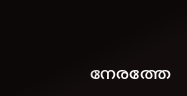നേരത്തേ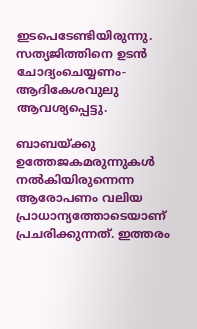ഇടപെടേണ്ടിയിരുന്നു. സത്യജിത്തിനെ ഉടന്‍ ചോദ്യംചെയ്യണം-ആദികേശവുലു ആവശ്യപ്പെട്ടു.

ബാബയ്ക്കു ഉത്തേജകമരുന്നുകള്‍ നല്‍കിയിരുന്നെന്ന ആരോപണം വലിയ പ്രാധാന്യത്തോടെയാണ് പ്രചരിക്കുന്നത്. ഇത്തരം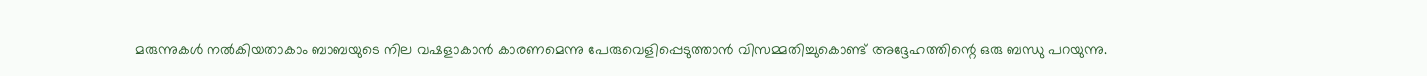മരുന്നുകള്‍ നല്‍കിയതാകാം ബാബയുടെ നില വഷളാകാന്‍ കാരണമെന്നു പേരുവെളിപ്പെടുത്താന്‍ വിസമ്മതിച്ചുകൊണ്ട് അദ്ദേഹത്തിന്റെ ഒരു ബന്ധു പറയുന്നു.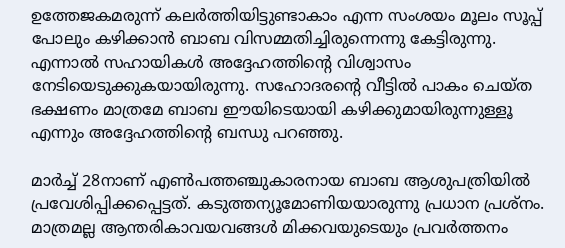ഉത്തേജകമരുന്ന് കലര്‍ത്തിയിട്ടുണ്ടാകാം എന്ന സംശയം മൂലം സൂപ്പ് പോലും കഴിക്കാന്‍ ബാബ വിസമ്മതിച്ചിരുന്നെന്നു കേട്ടിരുന്നു. എന്നാല്‍ സഹായികള്‍ അദ്ദേഹത്തിന്റെ വിശ്വാസം നേടിയെടുക്കുകയായിരുന്നു. സഹോദരന്റെ വീട്ടില്‍ പാകം ചെയ്ത ഭക്ഷണം മാത്രമേ ബാബ ഈയിടെയായി കഴിക്കുമായിരുന്നുള്ളൂ എന്നും അദ്ദേഹത്തിന്റെ ബന്ധു പറഞ്ഞു.

മാര്‍ച്ച് 28നാണ് എണ്‍പത്തഞ്ചുകാരനായ ബാബ ആശുപത്രിയില്‍ പ്രവേശിപ്പിക്കപ്പെട്ടത്. കടുത്തന്യൂമോണിയയാരുന്നു പ്രധാന പ്രശ്‌നം. മാത്രമല്ല ആന്തരികാവയവങ്ങള്‍ മിക്കവയുടെയും പ്രവര്‍ത്തനം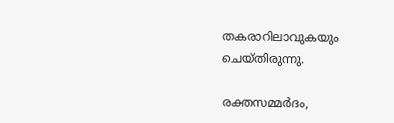തകരാറിലാവുകയും ചെയ്തിരുന്നു.

രക്തസമ്മര്‍ദം,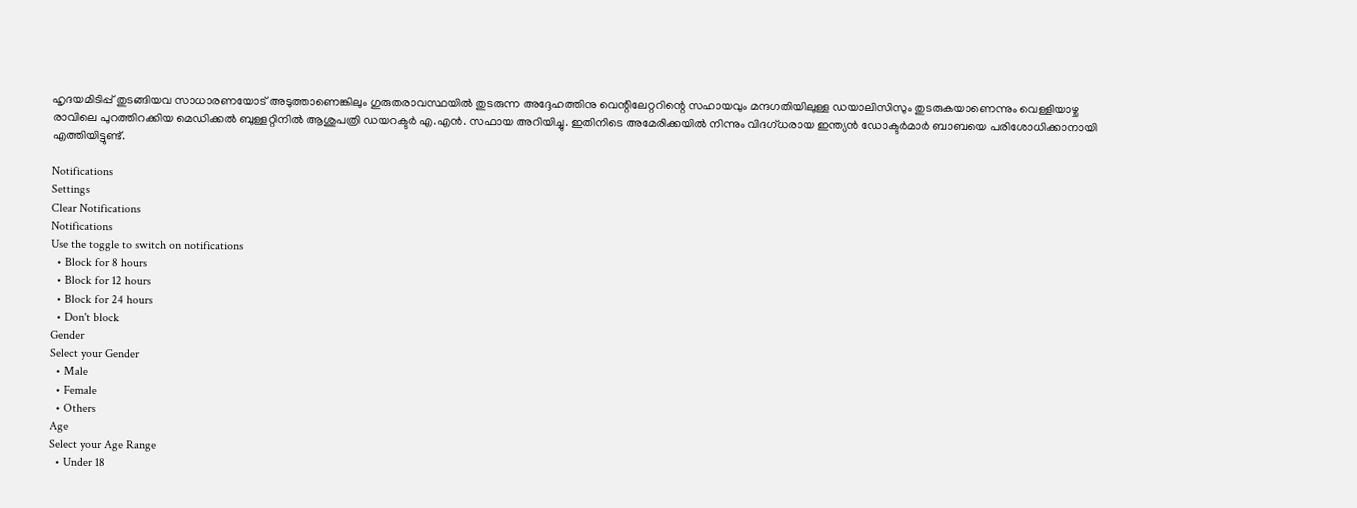ഹൃദയമിടിപ്പ് തുടങ്ങിയവ സാധാരണയോട് അടുത്താണെങ്കിലും ഗുരുതരാവസ്ഥയില്‍ തുടരുന്ന അദ്ദേഹത്തിനു വെന്റിലേറ്ററിന്റെ സഹായവും മന്ദഗതിയിലുള്ള ഡയാലിസിസും തുടരുകയാണെന്നും വെള്ളിയാഴ്ച രാവിലെ പുറത്തിറക്കിയ മെഡിക്കല്‍ ബുള്ളറ്റിനില്‍ ആശുപത്രി ഡയറക്ടര്‍ എ.എന്‍. സഫായ അറിയിച്ചു. ഇതിനിടെ അമേരിക്കയില്‍ നിന്നും വിദഗ്ധരായ ഇന്ത്യന്‍ ഡോക്ടര്‍മാര്‍ ബാബയെ പരിശോധിക്കാനായി എത്തിയിട്ടുണ്ട്.

Notifications
Settings
Clear Notifications
Notifications
Use the toggle to switch on notifications
  • Block for 8 hours
  • Block for 12 hours
  • Block for 24 hours
  • Don't block
Gender
Select your Gender
  • Male
  • Female
  • Others
Age
Select your Age Range
  • Under 18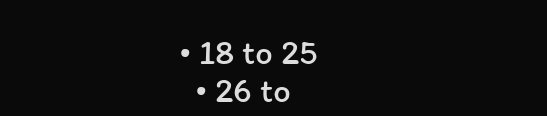• 18 to 25
  • 26 to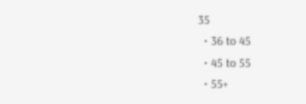35
  • 36 to 45
  • 45 to 55
  • 55+